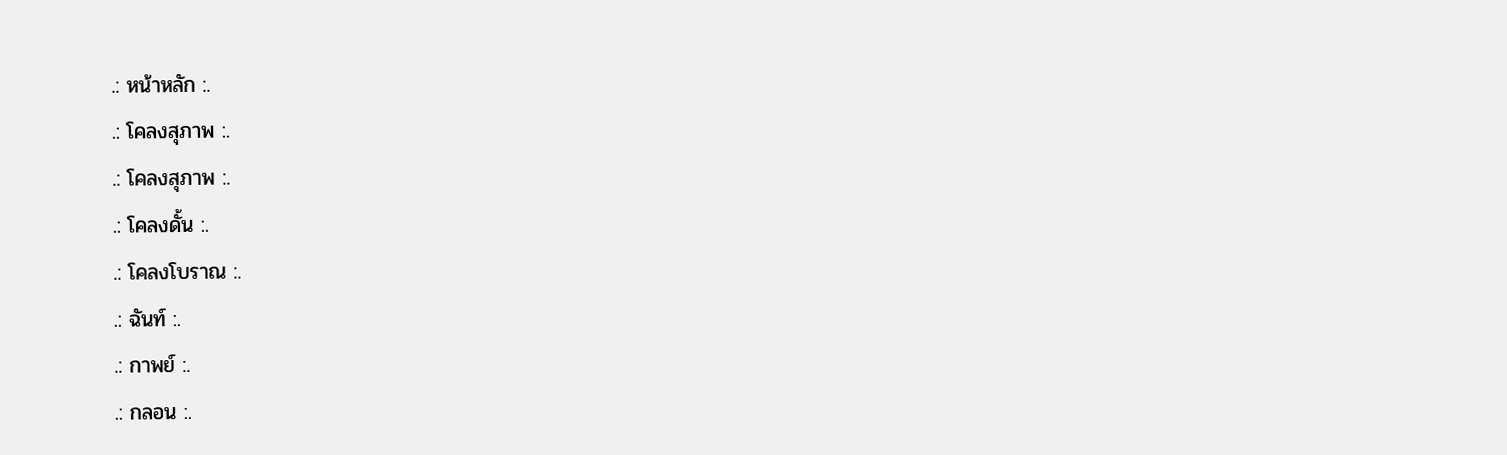.: หน้าหลัก :.
.: โคลงสุภาพ :.
.: โคลงสุภาพ :.
.: โคลงดั้น :.
.: โคลงโบราณ :.
.: ฉันท์ :.
.: กาพย์ :.
.: กลอน :.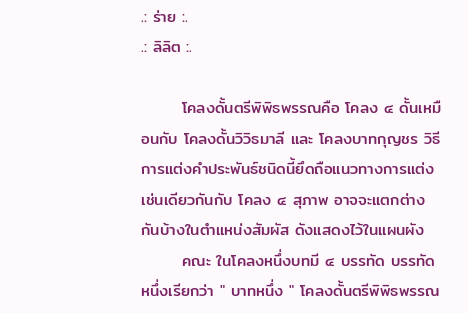.: ร่าย :.
.: ลิลิต :.

       โคลงดั้นตรีพิพิธพรรณคือ โคลง ๔ ดั้นเหมือนกับ โคลงดั้นวิวิธมาลี และ โคลงบาทกุญชร วิธีการแต่งคำประพันธ์ชนิดนี้ยึดถือแนวทางการแต่งเช่นเดียวกันกับ โคลง ๔ สุภาพ อาจจะแตกต่างกันบ้างในตำแหน่งสัมผัส ดังแสดงไว้ในแผนผัง
       คณะ ในโคลงหนึ่งบทมี ๔ บรรทัด บรรทัดหนึ่งเรียกว่า " บาทหนึ่ง " โคลงดั้นตรีพิพิธพรรณ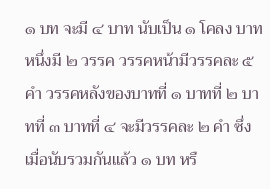๑ บท จะมี ๔ บาท นับเป็น ๑ โคลง บาทหนึ่งมี ๒ วรรค วรรคหน้ามีวรรคละ ๕ คำ วรรคหลังของบาทที่ ๑ บาทที่ ๒ บาทที่ ๓ บาทที่ ๔ จะมีวรรคละ ๒ คำ ซึ่งเมื่อนับรวมกันแล้ว ๑ บท หรื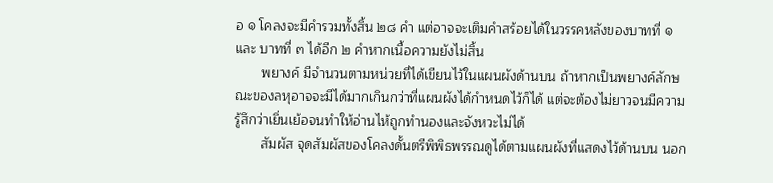อ ๑ โคลงจะมีคำรวมทั้งสิ้น ๒๘ คำ แต่อาจจะเติมคำสร้อยได้ในวรรคหลังของบาทที่ ๑ และ บาทที่ ๓ ได้อีก ๒ คำหากเนื้อความยังไม่สิ้น
       พยางค์ มีจำนวนตามหน่วยที่ได้เขียนไว้ในแผนผังด้านบน ถ้าหากเป็นพยางค์ลักษณะของลหุอาจจะมีได้มากเกินกว่าที่แผนผังได้กำหนดไว้ก็ได้ แต่จะต้องไม่ยาวจนมีความรู้สึกว่าเยิ่นเย้อจนทําให้อ่านไห้ถูกทํานองและจังหวะไม่ได้
       สัมผัส จุดสัมผัสของโคลงดั้นตรีพิพิธพรรณดูได้ตามแผนผังที่แสดงไว้ด้านบน นอก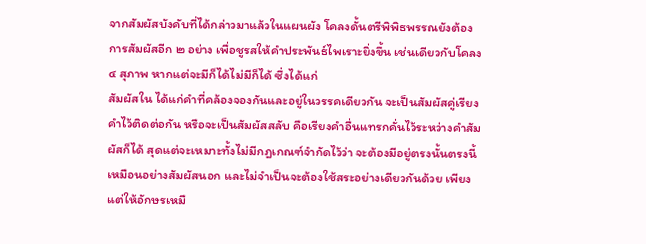จากสัมผัสบังคับที่ได้กล่าวมาแล้วในแผนผัง โคลงดั้นตรีพิพิธพรรณยังต้องการสัมผัสอีก ๒ อย่าง เพื่อชูรสให้คำประพันธ์ไพเราะยิ่งขึ้น เช่นเดียวกับโคลง ๔ สุภาพ หากแต่จะมีก็ได้ไม่มีก็ได้ ซึ่งได้แก่
สัมผัสใน ได้แก่คำที่คล้องจองกันและอยู่ในวรรคเดียวกัน จะเป็นสัมผัสคู่เรียงคำไว้ติดต่อกัน หรือจะเป็นสัมผัสสลับ คือเรียงคำอื่นแทรกคั่นไว้ระหว่างคำสัมผัสก็ได้ สุดแต่จะเหมาะทั้งไม่มีกฎเกณฑ์จํากัดไว้ว่า จะต้องมีอยู่ตรงนั้นตรงนี้เหมือนอย่างสัมผัสนอก และไม่จำเป็นจะต้องใช้สระอย่างเดียวกันด้วย เพียงแต่ให้อักษรเหมื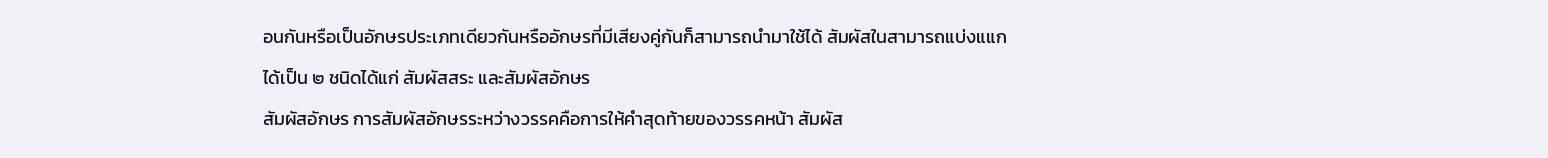อนกันหรือเป็นอักษรประเภทเดียวกันหรืออักษรที่มีเสียงคู่กันก็สามารถนำมาใช้ได้ สัมผัสในสามารถแบ่งแแกได้เป็น ๒ ชนิดได้แก่ สัมผัสสระ และสัมผัสอักษร
สัมผัสอักษร การสัมผัสอักษรระหว่างวรรคคือการให้คำสุดท้ายของวรรคหน้า สัมผัส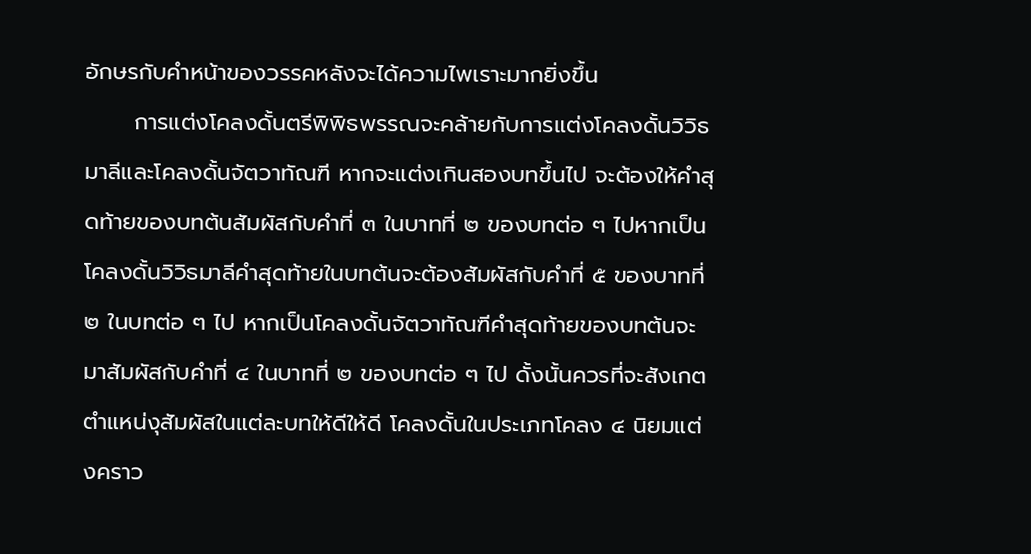อักษรกับคำหน้าของวรรคหลังจะได้ความไพเราะมากยิ่งขึ้น
      การแต่งโคลงดั้นตรีพิพิธพรรณจะคล้ายกับการแต่งโคลงดั้นวิวิธมาลีและโคลงดั้นจัตวาทัณฑี หากจะแต่งเกินสองบทขึ้นไป จะต้องให้คำสุดท้ายของบทต้นสัมผัสกับคำที่ ๓ ในบาทที่ ๒ ของบทต่อ ๆ ไปหากเป็นโคลงดั้นวิวิธมาลีคำสุดท้ายในบทต้นจะต้องสัมผัสกับคำที่ ๕ ของบาทที่ ๒ ในบทต่อ ๆ ไป หากเป็นโคลงดั้นจัตวาทัณฑีคำสุดท้ายของบทต้นจะมาสัมผัสกับคำที่ ๔ ในบาทที่ ๒ ของบทต่อ ๆ ไป ดั้งนั้นควรที่จะสังเกตตำแหน่งุสัมผัสในแต่ละบทให้ดีให้ดี โคลงดั้นในประเภทโคลง ๔ นิยมแต่งคราว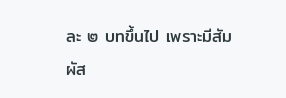ละ ๒ บทขึ้นไป เพราะมีสัมผัส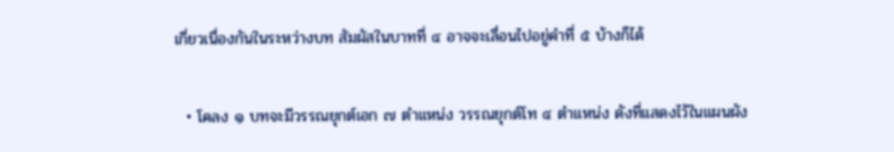เกี่ยวเนื่องกันในระหว่างบท สัมผัสในบาทที่ ๔ อาจจะเลื่อนไปอยู่คำที่ ๕ บ้างก็ได้

  • โคลง ๑ บทจะมีวรรณยุกต์เอก ๗ ตำแหน่ง วรรณยุกต์โท ๔ ตำแหน่ง ดังที่แสดงไว้ในแผนผัง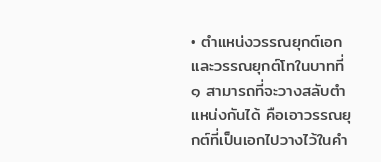• ตำแหน่งวรรณยุกต์เอก และวรรณยุกต์โทในบาทที่ ๑ สามารถที่จะวางสลับตำแหน่งกันได้ คือเอาวรรณยุกต์ที่เป็นเอกไปวางไว้ในคำ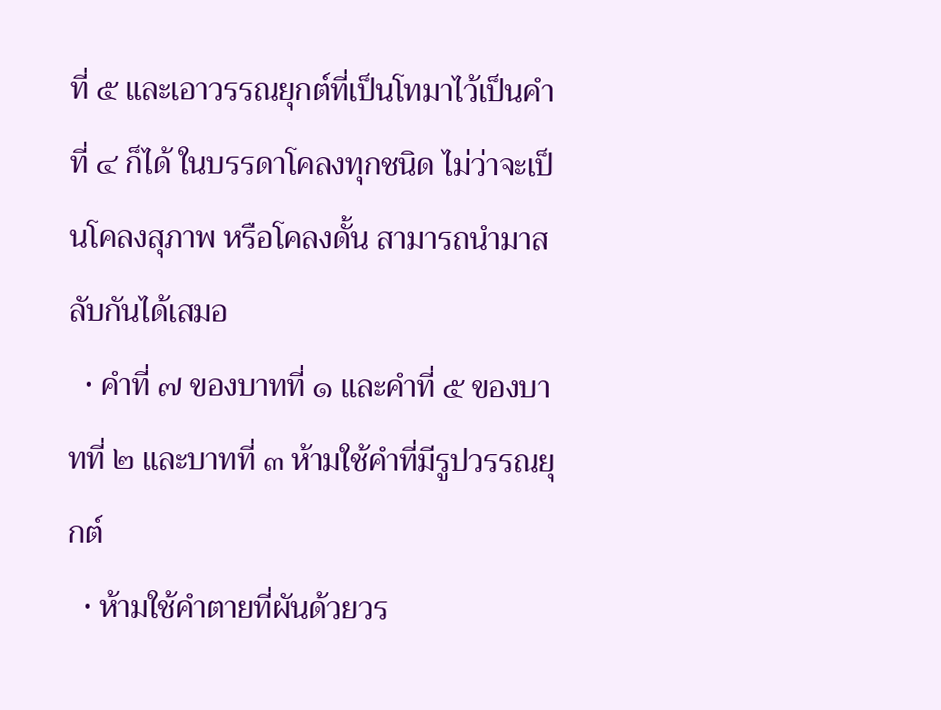ที่ ๕ และเอาวรรณยุกต์ที่เป็นโทมาไว้เป็นคำที่ ๔ ก็ได้ ในบรรดาโคลงทุกชนิด ไม่ว่าจะเป็นโคลงสุภาพ หรือโคลงดั้น สามารถนํามาสลับกันได้เสมอ
  • คำที่ ๗ ของบาทที่ ๑ และคำที่ ๕ ของบาทที่ ๒ และบาทที่ ๓ ห้ามใช้คำที่มีรูปวรรณยุกต์
  • ห้ามใช้คำตายที่ผันด้วยวร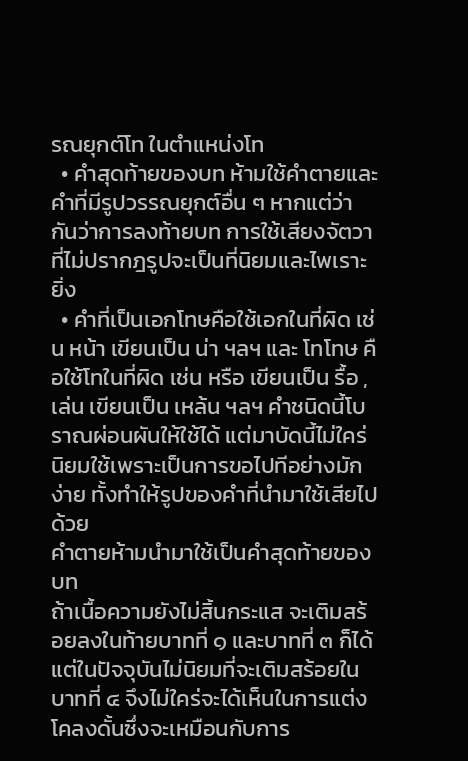รณยุกต์โท ในตำแหน่งโท
  • คำสุดท้ายของบท ห้ามใช้คำตายและคำที่มีรูปวรรณยุกต์อื่น ๆ หากแต่ว่ากันว่าการลงท้ายบท การใช้เสียงจัตวาที่ไม่ปรากฎรูปจะเป็นที่นิยมและไพเราะยิ่ง
  • คำที่เป็นเอกโทษคือใช้เอกในที่ผิด เช่น หน้า เขียนเป็น น่า ฯลฯ และ โทโทษ คือใช้โทในที่ผิด เช่น หรือ เขียนเป็น รื้อ , เล่น เขียนเป็น เหล้น ฯลฯ คำชนิดนี้โบราณผ่อนผันให้ใช้ได้ แต่มาบัดนี้ไม่ใคร่นิยมใช้เพราะเป็นการขอไปทีอย่างมักง่าย ทั้งทําให้รูปของคำที่นำมาใช้เสียไปด้วย
คําตายห้ามนํามาใช้เป็นคำสุดท้ายของบท
ถ้าเนื้อความยังไม่สิ้นกระแส จะเติมสร้อยลงในท้ายบาทที่ ๑ และบาทที่ ๓ ก็ได้ แต่ในปัจจุบันไม่นิยมที่จะเติมสร้อยในบาทที่ ๔ จึงไม่ใคร่จะได้เห็นในการแต่งโคลงดั้นซึ่งจะเหมือนกับการ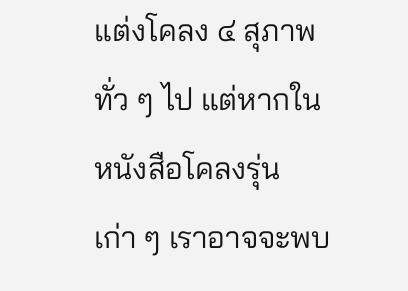แต่งโคลง ๔ สุภาพทั่ว ๆ ไป แต่หากในหนังสือโคลงรุ่นเก่า ๆ เราอาจจะพบ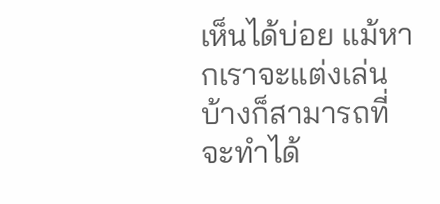เห็นได้บ่อย แม้หากเราจะแต่งเล่นบ้างก็สามารถที่จะทําได้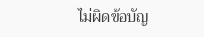ไม่ผิดข้อบัญ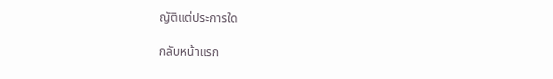ญัติแต่ประการใด

กลับหน้าแรก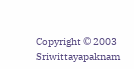Copyright © 2003 Sriwittayapaknam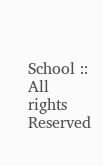School :: All rights Reserved